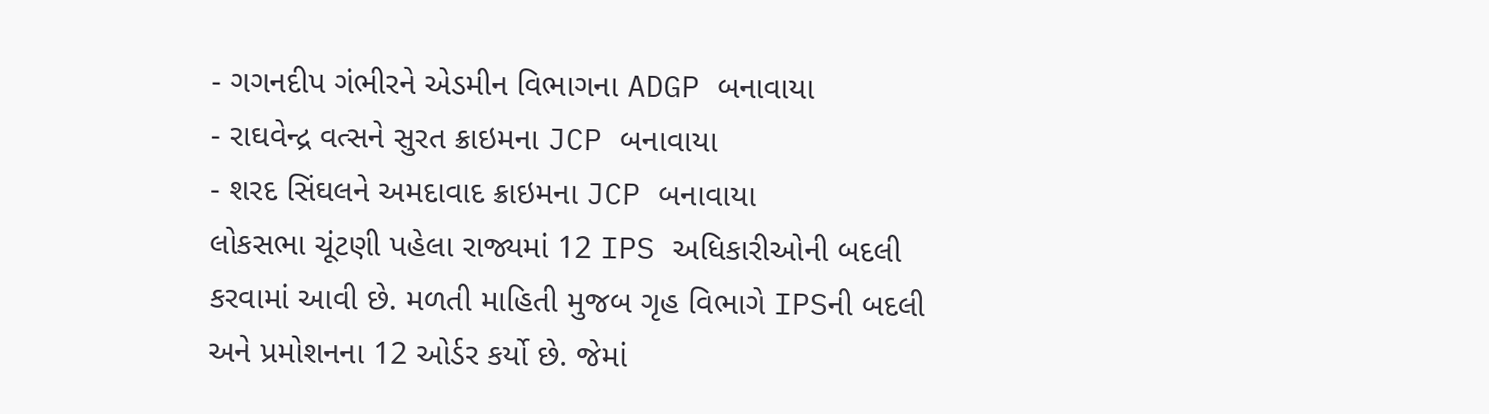- ગગનદીપ ગંભીરને એડમીન વિભાગના ADGP બનાવાયા
- રાઘવેન્દ્ર વત્સને સુરત ક્રાઇમના JCP બનાવાયા
- શરદ સિંઘલને અમદાવાદ ક્રાઇમના JCP બનાવાયા
લોકસભા ચૂંટણી પહેલા રાજ્યમાં 12 IPS અધિકારીઓની બદલી કરવામાં આવી છે. મળતી માહિતી મુજબ ગૃહ વિભાગે IPSની બદલી અને પ્રમોશનના 12 ઓર્ડર કર્યો છે. જેમાં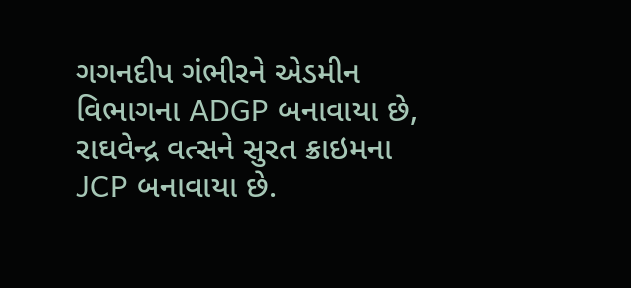ગગનદીપ ગંભીરને એડમીન વિભાગના ADGP બનાવાયા છે, રાઘવેન્દ્ર વત્સને સુરત ક્રાઇમના JCP બનાવાયા છે.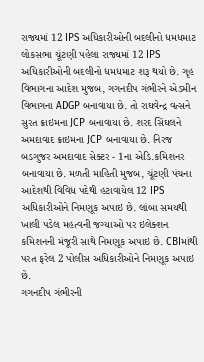રાજ્યમાં 12 IPS અધિકારીઓની બદલીનો ધમધમાટ
લોકસભા ચૂંટણી પહેલા રાજ્યમાં 12 IPS અધિકારીઓની બદલીનો ધમધમાટ શરૂ થયો છે. ગૃહ વિભાગના આદેશ મુજબ, ગગનદીપ ગંભીરને એડમીન વિભાગના ADGP બનાવાયા છે. તો રાઘવેન્દ્ર વત્સને સુરત ક્રાઇમના JCP બનાવાયા છે. શરદ સિંઘલને અમદાવાદ ક્રાઇમના JCP બનાવાયા છે. નિરજ બડગુજર અમદાવાદ સેક્ટર - 1ના એડિ.કમિશનર બનાવાયા છે. મળતી માહિતી મુજબ, ચૂંટણી પંચના આદેશથી વિવિધ પદેથી હટાવાયેલ 12 IPS અધિકારીઓને નિમણૂક અપાઇ છે. લાંબા સમયથી ખાલી પડેલ મહત્વની જગ્યાઓ પર ઇલેક્શન કમિશનની મંજૂરી સાથે નિમણૂક અપાઇ છે. CBIમાંથી પરત ફરેલ 2 પોલીસ અધિકારીઓને નિમણૂક અપાઇ છે.
ગગનદીપ ગંભીરની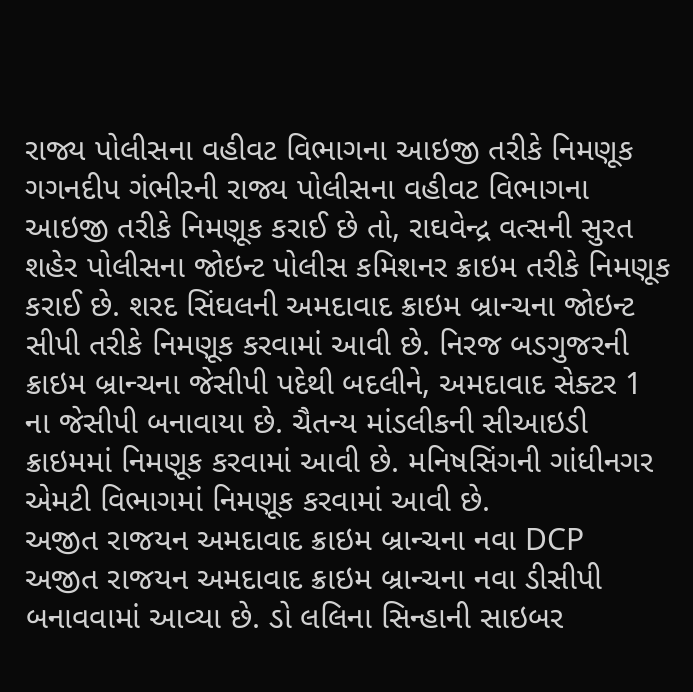રાજ્ય પોલીસના વહીવટ વિભાગના આઇજી તરીકે નિમણૂક
ગગનદીપ ગંભીરની રાજ્ય પોલીસના વહીવટ વિભાગના આઇજી તરીકે નિમણૂક કરાઈ છે તો, રાઘવેન્દ્ર વત્સની સુરત શહેર પોલીસના જોઇન્ટ પોલીસ કમિશનર ક્રાઇમ તરીકે નિમણૂક કરાઈ છે. શરદ સિંઘલની અમદાવાદ ક્રાઇમ બ્રાન્ચના જોઇન્ટ સીપી તરીકે નિમણૂક કરવામાં આવી છે. નિરજ બડગુજરની ક્રાઇમ બ્રાન્ચના જેસીપી પદેથી બદલીને, અમદાવાદ સેક્ટર 1 ના જેસીપી બનાવાયા છે. ચૈતન્ય માંડલીકની સીઆઇડી ક્રાઇમમાં નિમણૂક કરવામાં આવી છે. મનિષસિંગની ગાંધીનગર એમટી વિભાગમાં નિમણૂક કરવામાં આવી છે.
અજીત રાજયન અમદાવાદ ક્રાઇમ બ્રાન્ચના નવા DCP
અજીત રાજયન અમદાવાદ ક્રાઇમ બ્રાન્ચના નવા ડીસીપી બનાવવામાં આવ્યા છે. ડો લલિના સિન્હાની સાઇબર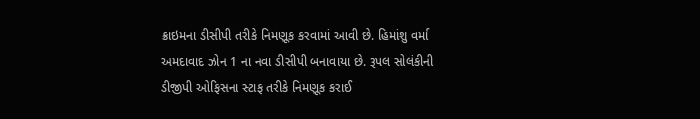ક્રાઇમના ડીસીપી તરીકે નિમણૂક કરવામાં આવી છે. હિમાંશુ વર્મા અમદાવાદ ઝોન 1 ના નવા ડીસીપી બનાવાયા છે. રૂપલ સોલંકીની ડીજીપી ઓફિસના સ્ટાફ તરીકે નિમણૂક કરાઈ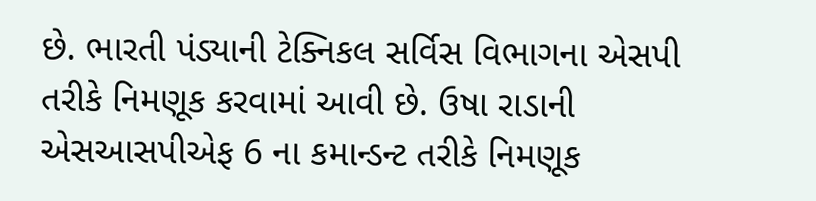છે. ભારતી પંડ્યાની ટેક્નિકલ સર્વિસ વિભાગના એસપી તરીકે નિમણૂક કરવામાં આવી છે. ઉષા રાડાની એસઆસપીએફ 6 ના કમાન્ડન્ટ તરીકે નિમણૂક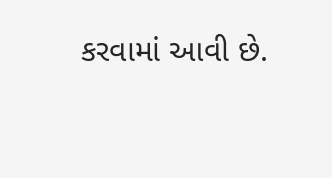કરવામાં આવી છે.